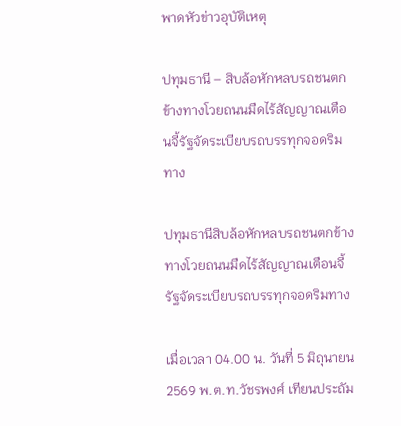พาดหัวข่าวอุบัติเหตุ

ปทุมธานี – สิบล้อหักหลบรถชนตกข้างทางโวยถนนมืดไร้สัญญาณเตือนจี้รัฐจัดระเบียบรถบรรทุกจอดริมทาง

ปทุมธานีสิบล้อหักหลบรถชนตกข้างทางโวยถนนมืดไร้สัญญาณเตือนจี้รัฐจัดระเบียบรถบรรทุกจอดริมทาง

เมื่อเวลา 04.00 น. วันที่ 5 มิถุนายน 2569 พ.ต.ท.วัชรพงศ์ เทียนประถัม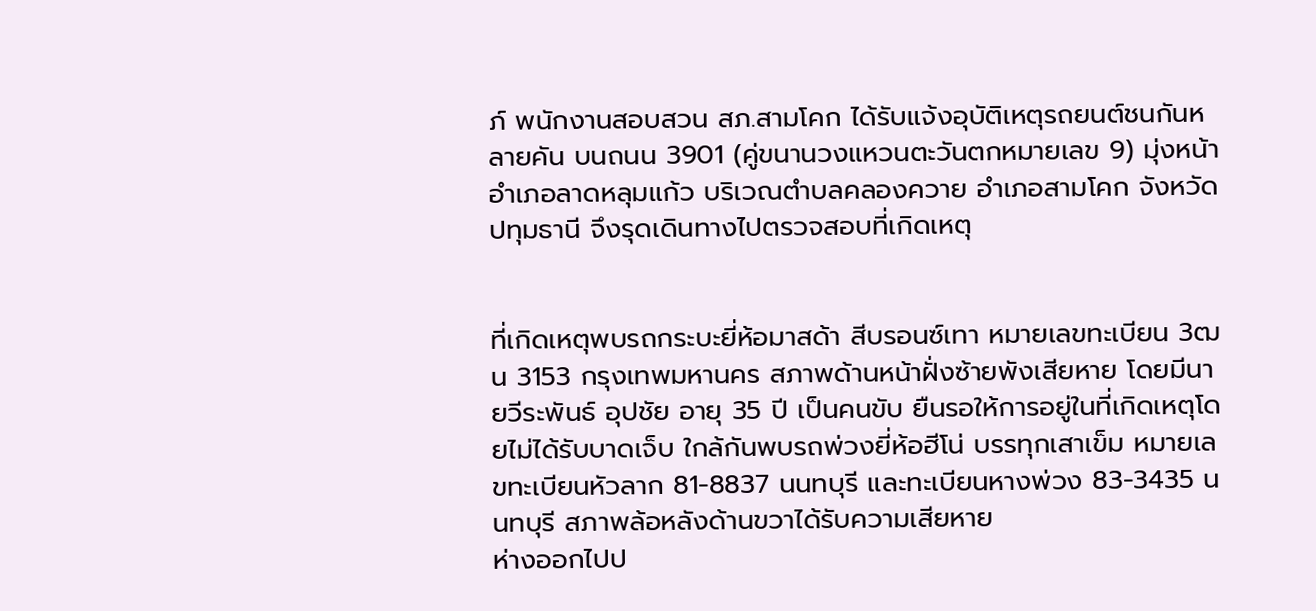ภ์ พนักงานสอบสวน สภ.สามโคก ได้รับแจ้งอุบัติเหตุรถยนต์ชนกันหลายคัน บนถนน 3901 (คู่ขนานวงแหวนตะวันตกหมายเลข 9) มุ่งหน้าอำเภอลาดหลุมแก้ว บริเวณตำบลคลองควาย อำเภอสามโคก จังหวัดปทุมธานี จึงรุดเดินทางไปตรวจสอบที่เกิดเหตุ


ที่เกิดเหตุพบรถกระบะยี่ห้อมาสด้า สีบรอนซ์เทา หมายเลขทะเบียน 3ฒน 3153 กรุงเทพมหานคร สภาพด้านหน้าฝั่งซ้ายพังเสียหาย โดยมีนายวีระพันธ์ อุปชัย อายุ 35 ปี เป็นคนขับ ยืนรอให้การอยู่ในที่เกิดเหตุโดยไม่ได้รับบาดเจ็บ ใกล้กันพบรถพ่วงยี่ห้อฮีโน่ บรรทุกเสาเข็ม หมายเลขทะเบียนหัวลาก 81-8837 นนทบุรี และทะเบียนหางพ่วง 83-3435 นนทบุรี สภาพล้อหลังด้านขวาได้รับความเสียหาย
ห่างออกไปป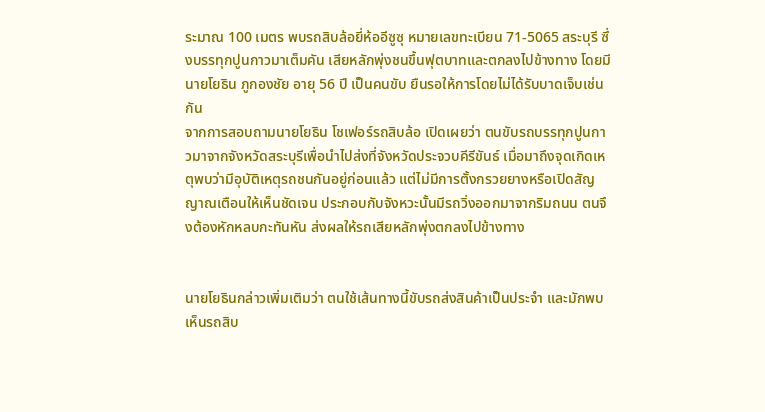ระมาณ 100 เมตร พบรถสิบล้อยี่ห้ออีซูซุ หมายเลขทะเบียน 71-5065 สระบุรี ซึ่งบรรทุกปูนกาวมาเต็มคัน เสียหลักพุ่งชนขึ้นฟุตบาทและตกลงไปข้างทาง โดยมีนายโยธิน ภูกองชัย อายุ 56 ปี เป็นคนขับ ยืนรอให้การโดยไม่ได้รับบาดเจ็บเช่นกัน
จากการสอบถามนายโยธิน โชเฟอร์รถสิบล้อ เปิดเผยว่า ตนขับรถบรรทุกปูนกาวมาจากจังหวัดสระบุรีเพื่อนำไปส่งที่จังหวัดประจวบคีรีขันธ์ เมื่อมาถึงจุดเกิดเหตุพบว่ามีอุบัติเหตุรถชนกันอยู่ก่อนแล้ว แต่ไม่มีการตั้งกรวยยางหรือเปิดสัญญาณเตือนให้เห็นชัดเจน ประกอบกับจังหวะนั้นมีรถวิ่งออกมาจากริมถนน ตนจึงต้องหักหลบกะทันหัน ส่งผลให้รถเสียหลักพุ่งตกลงไปข้างทาง


นายโยธินกล่าวเพิ่มเติมว่า ตนใช้เส้นทางนี้ขับรถส่งสินค้าเป็นประจำ และมักพบเห็นรถสิบ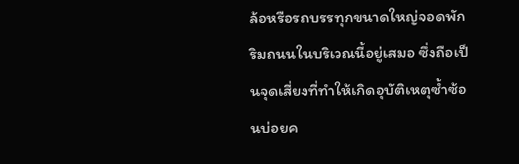ล้อหรือรถบรรทุกขนาดใหญ่จอดพักริมถนนในบริเวณนี้อยู่เสมอ ซึ่งถือเป็นจุดเสี่ยงที่ทำให้เกิดอุบัติเหตุซ้ำซ้อนบ่อยค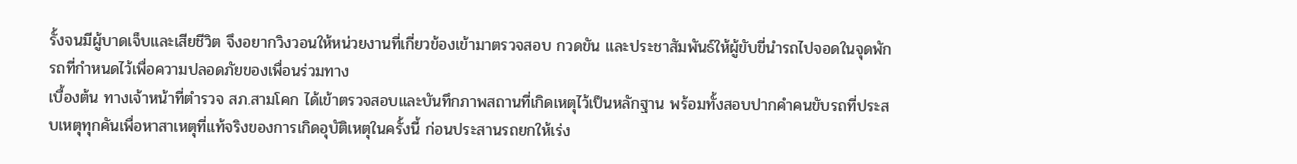รั้งจนมีผู้บาดเจ็บและเสียชีวิต จึงอยากวิงวอนให้หน่วยงานที่เกี่ยวข้องเข้ามาตรวจสอบ กวดขัน และประชาสัมพันธ์ให้ผู้ขับขี่นำรถไปจอดในจุดพักรถที่กำหนดไว้เพื่อความปลอดภัยของเพื่อนร่วมทาง
เบื้องต้น ทางเจ้าหน้าที่ตำรวจ สภ.สามโคก ได้เข้าตรวจสอบและบันทึกภาพสถานที่เกิดเหตุไว้เป็นหลักฐาน พร้อมทั้งสอบปากคำคนขับรถที่ประสบเหตุทุกคันเพื่อหาสาเหตุที่แท้จริงของการเกิดอุบัติเหตุในครั้งนี้ ก่อนประสานรถยกให้เร่ง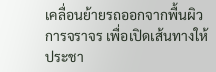เคลื่อนย้ายรถออกจากพื้นผิวการจราจร เพื่อเปิดเส้นทางให้ประชา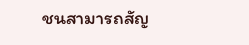ชนสามารถสัญ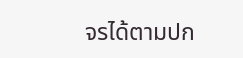จรได้ตามปก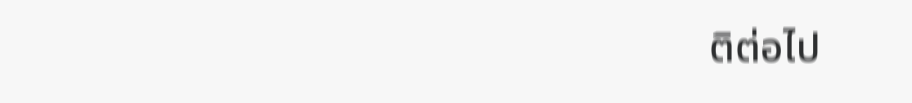ติต่อไป